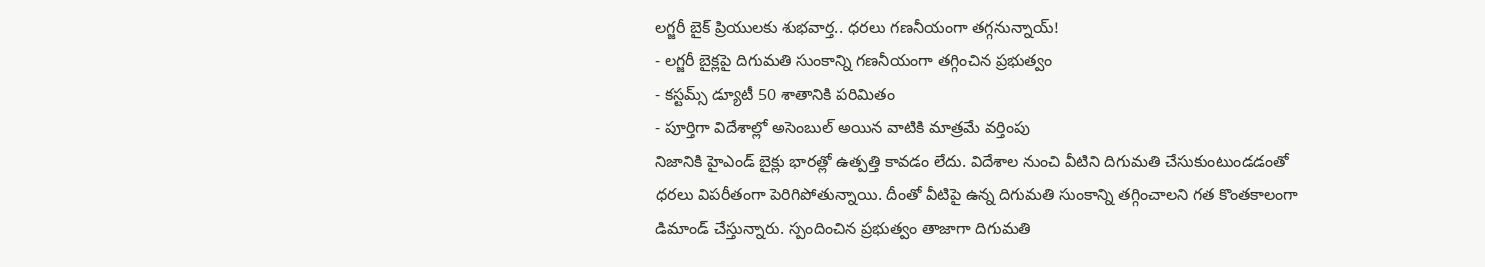లగ్జరీ బైక్ ప్రియులకు శుభవార్త.. ధరలు గణనీయంగా తగ్గనున్నాయ్!
- లగ్జరీ బైక్లపై దిగుమతి సుంకాన్ని గణనీయంగా తగ్గించిన ప్రభుత్వం
- కస్టమ్స్ డ్యూటీ 50 శాతానికి పరిమితం
- పూర్తిగా విదేశాల్లో అసెంబుల్ అయిన వాటికి మాత్రమే వర్తింపు
నిజానికి హైఎండ్ బైక్లు భారత్లో ఉత్పత్తి కావడం లేదు. విదేశాల నుంచి వీటిని దిగుమతి చేసుకుంటుండడంతో ధరలు విపరీతంగా పెరిగిపోతున్నాయి. దీంతో వీటిపై ఉన్న దిగుమతి సుంకాన్ని తగ్గించాలని గత కొంతకాలంగా డిమాండ్ చేస్తున్నారు. స్పందించిన ప్రభుత్వం తాజాగా దిగుమతి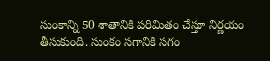సుంకాన్ని 50 శాతానికి పరిమితం చేస్తూ నిర్ణయం తీసుకుంది. సుంకం సగానికి సగం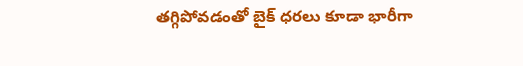తగ్గిపోవడంతో బైక్ ధరలు కూడా భారీగా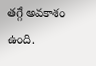తగ్గే అవకాశం ఉంది.